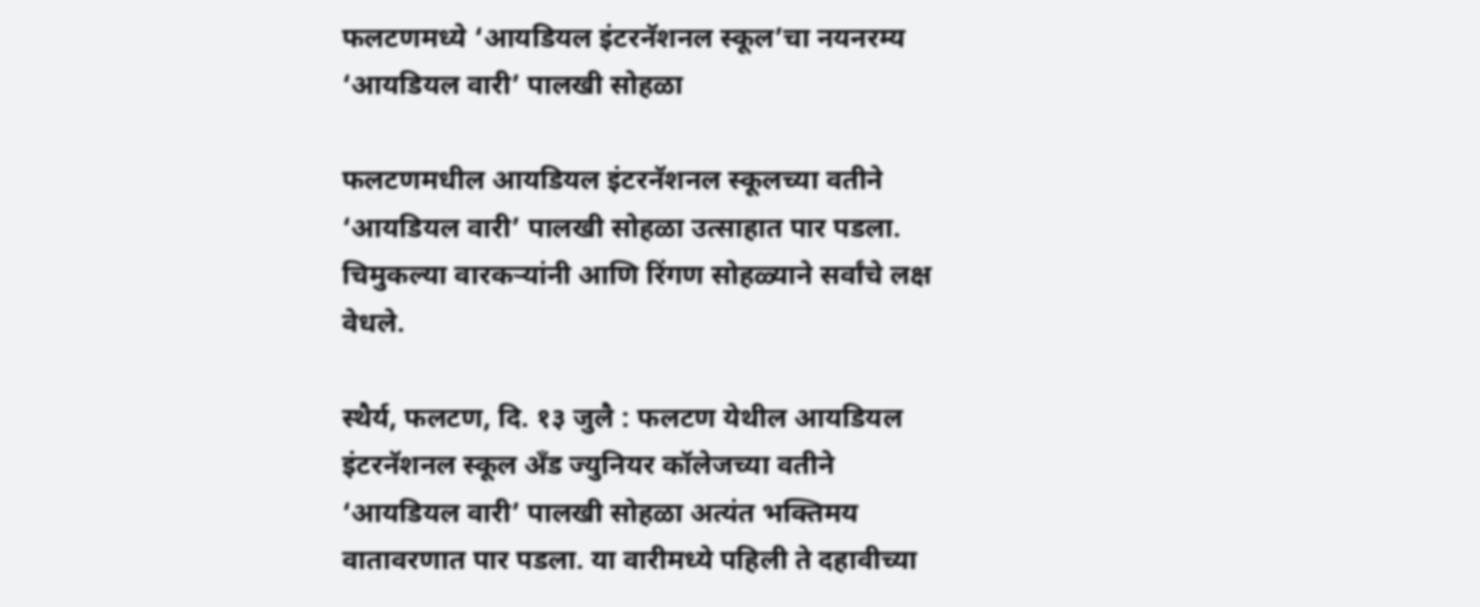फलटणमध्ये ‘आयडियल इंटरनॅशनल स्कूल’चा नयनरम्य ‘आयडियल वारी’ पालखी सोहळा

फलटणमधील आयडियल इंटरनॅशनल स्कूलच्या वतीने ‘आयडियल वारी’ पालखी सोहळा उत्साहात पार पडला. चिमुकल्या वारकऱ्यांनी आणि रिंगण सोहळ्याने सर्वांचे लक्ष वेधले.

स्थैर्य, फलटण, दि. १३ जुलै : फलटण येथील आयडियल इंटरनॅशनल स्कूल अँड ज्युनियर कॉलेजच्या वतीने ‘आयडियल वारी’ पालखी सोहळा अत्यंत भक्तिमय वातावरणात पार पडला. या वारीमध्ये पहिली ते दहावीच्या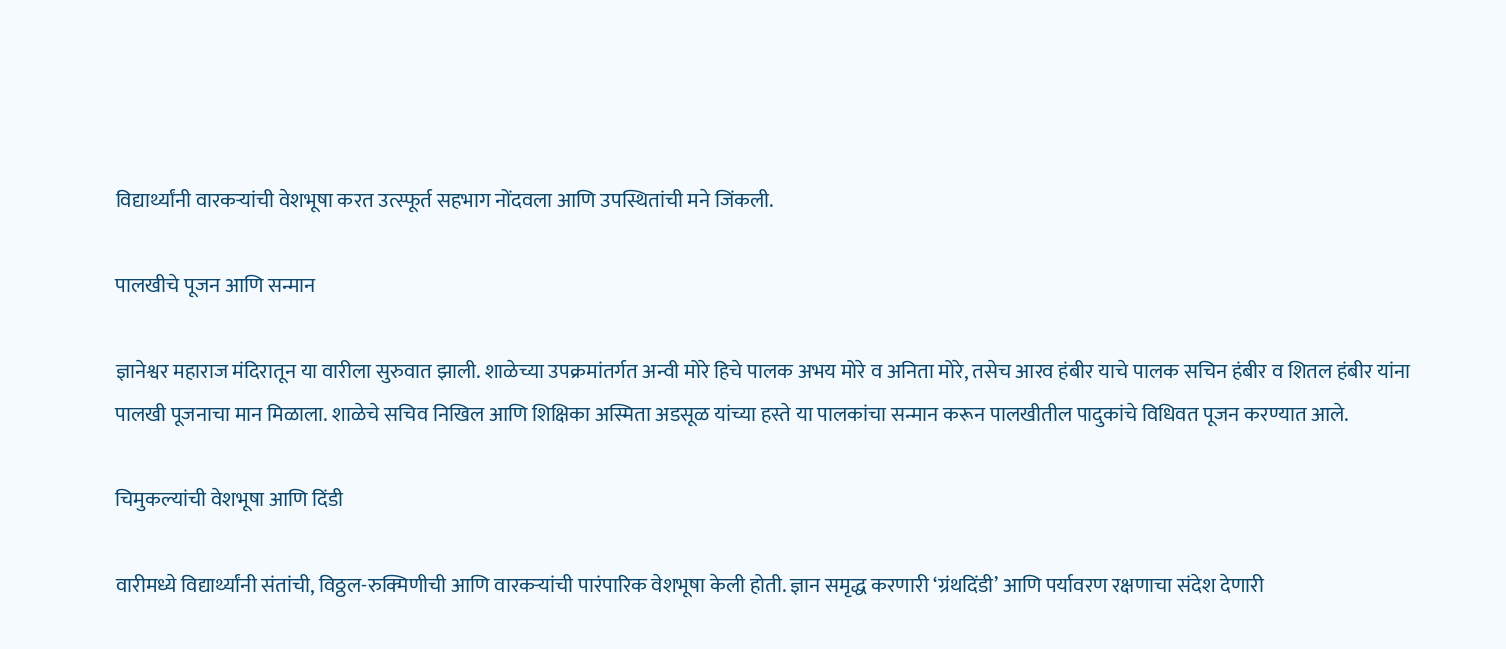विद्यार्थ्यांनी वारकऱ्यांची वेशभूषा करत उत्स्फूर्त सहभाग नोंदवला आणि उपस्थितांची मने जिंकली.

पालखीचे पूजन आणि सन्मान

ज्ञानेश्वर महाराज मंदिरातून या वारीला सुरुवात झाली. शाळेच्या उपक्रमांतर्गत अन्वी मोरे हिचे पालक अभय मोरे व अनिता मोरे, तसेच आरव हंबीर याचे पालक सचिन हंबीर व शितल हंबीर यांना पालखी पूजनाचा मान मिळाला. शाळेचे सचिव निखिल आणि शिक्षिका अस्मिता अडसूळ यांच्या हस्ते या पालकांचा सन्मान करून पालखीतील पादुकांचे विधिवत पूजन करण्यात आले.

चिमुकल्यांची वेशभूषा आणि दिंडी

वारीमध्ये विद्यार्थ्यांनी संतांची, विठ्ठल-रुक्मिणीची आणि वारकऱ्यांची पारंपारिक वेशभूषा केली होती. ज्ञान समृद्ध करणारी ‘ग्रंथदिंडी’ आणि पर्यावरण रक्षणाचा संदेश देणारी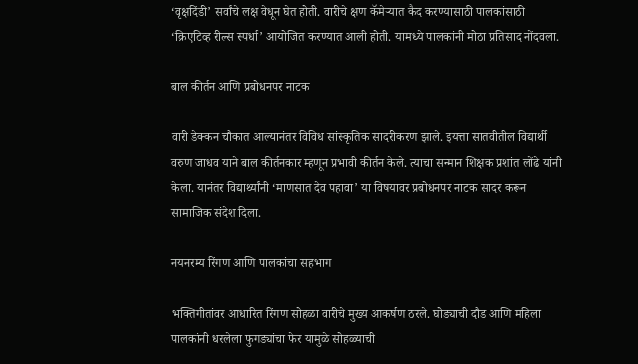‘वृक्षदिंडी’ सर्वांचे लक्ष वेधून घेत होती. वारीचे क्षण कॅमेऱ्यात कैद करण्यासाठी पालकांसाठी ‘क्रिएटिव्ह रील्स स्पर्धा’ आयोजित करण्यात आली होती. यामध्ये पालकांनी मोठा प्रतिसाद नोंदवला.

बाल कीर्तन आणि प्रबोधनपर नाटक

वारी डेक्कन चौकात आल्यानंतर विविध सांस्कृतिक सादरीकरण झाले. इयत्ता सातवीतील विद्यार्थी वरुण जाधव याने बाल कीर्तनकार म्हणून प्रभावी कीर्तन केले. त्याचा सन्मान शिक्षक प्रशांत लोंढे यांनी केला. यानंतर विद्यार्थ्यांनी ‘माणसात देव पहावा’ या विषयावर प्रबोधनपर नाटक सादर करून सामाजिक संदेश दिला.

नयनरम्य रिंगण आणि पालकांचा सहभाग

भक्तिगीतांवर आधारित रिंगण सोहळा वारीचे मुख्य आकर्षण ठरले. घोड्याची दौड आणि महिला पालकांनी धरलेला फुगड्यांचा फेर यामुळे सोहळ्याची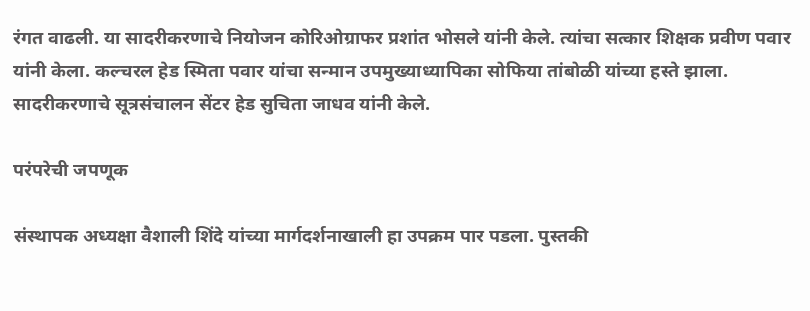रंगत वाढली. या सादरीकरणाचे नियोजन कोरिओग्राफर प्रशांत भोसले यांनी केले. त्यांचा सत्कार शिक्षक प्रवीण पवार यांनी केला. कल्चरल हेड स्मिता पवार यांचा सन्मान उपमुख्याध्यापिका सोफिया तांबोळी यांच्या हस्ते झाला. सादरीकरणाचे सूत्रसंचालन सेंटर हेड सुचिता जाधव यांनी केले.

परंपरेची जपणूक

संस्थापक अध्यक्षा वैशाली शिंदे यांच्या मार्गदर्शनाखाली हा उपक्रम पार पडला. पुस्तकी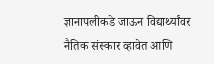ज्ञानापलीकडे जाऊन विद्यार्थ्यांवर नैतिक संस्कार व्हावेत आणि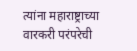त्यांना महाराष्ट्राच्या वारकरी परंपरेची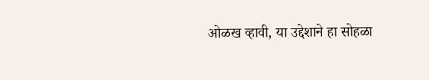ओळख व्हावी, या उद्देशाने हा सोहळा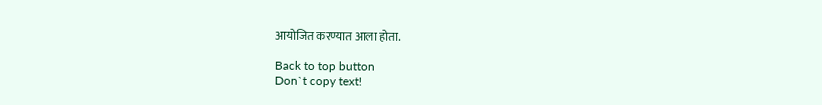आयोजित करण्यात आला होता.

Back to top button
Don`t copy text!